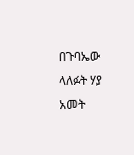በጉባኤው ላለፉት ሃያ አመት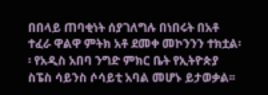በበላይ ጠባቂነት ሰያገለግሉ በነበሩት በአቶ ተፈራ ዋልዋ ምትክ አቶ ደመቀ መኮንንን ተክቷል፡፡ የአዲስ አበባ ንግድ ምክር ቤት የኢትዮጵያ ስፔስ ሳይንስ ሶሳይቲ አባል መሆኑ ይታወቃል፡፡